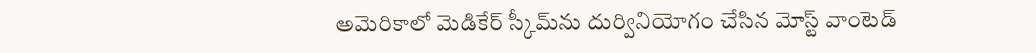అమెరికాలో మెడికేర్‌ స్కీమ్‌ను దుర్వినియోగం చేసిన మోస్ట్‌ వాంటెడ్‌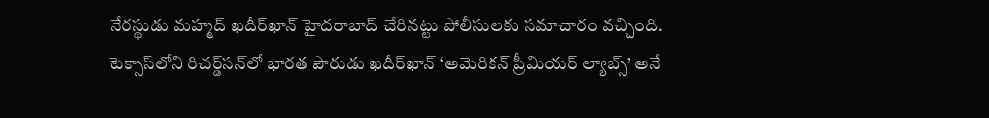నేరస్థుడు మహ్మద్‌ ఖదీర్‌ఖాన్‌ హైదరాబాద్‌ చేరినట్టు పోలీసులకు సమాచారం వచ్చింది. టెక్సాస్‌లోని రిచర్డ్‌సన్‌లో భారత పౌరుడు ఖదీర్‌ఖాన్‌ ‘అమెరికన్‌ ప్రీమియర్‌ ల్యాబ్స్‌’ అనే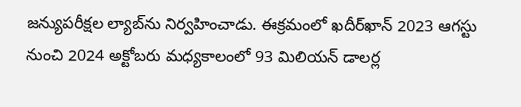జన్యుపరీక్షల ల్యాబ్‌ను నిర్వహించాడు. ఈక్రమంలో ఖదీర్‌ఖాన్‌ 2023 ఆగస్టు నుంచి 2024 అక్టోబరు మధ్యకాలంలో 93 మిలియన్‌ డాలర్ల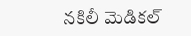నకిలీ మెడికల్‌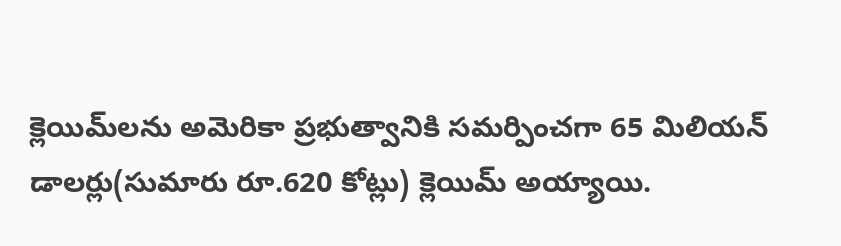క్లెయిమ్‌లను అమెరికా ప్రభుత్వానికి సమర్పించగా 65 మిలియన్‌ డాలర్లు(సుమారు రూ.620 కోట్లు) క్లెయిమ్‌ అయ్యాయి.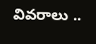వివరాలు ..